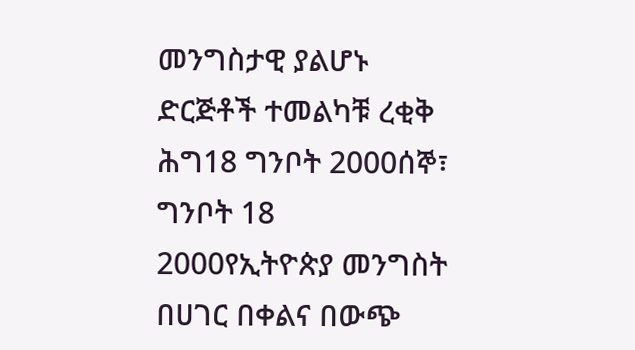መንግስታዊ ያልሆኑ ድርጅቶች ተመልካቹ ረቂቅ ሕግ18 ግንቦት 2000ሰኞ፣ ግንቦት 18 2000የኢትዮጵያ መንግስት በሀገር በቀልና በውጭ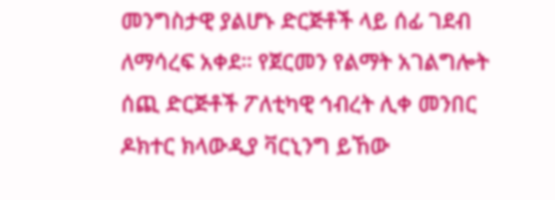መንግስታዊ ያልሆኑ ድርጅቶች ላይ ሰፊ ገደብ ለማሳረፍ አቀደ። የጀርመን የልማት አገልግሎት ሰጪ ድርጅቶች ፖለቲካዊ ኅብረት ሊቀ መንበር ዶክተር ክላውዲያ ቫርኒንግ ይኸው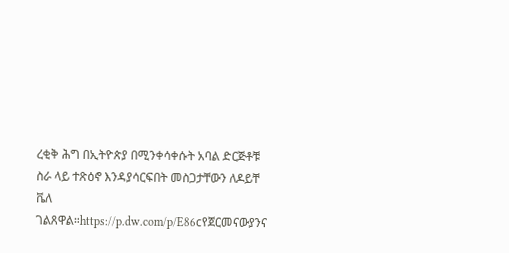ረቂቅ ሕግ በኢትዮጵያ በሚንቀሳቀሱት አባል ድርጅቶቹ ስራ ላይ ተጽዕኖ እንዳያሳርፍበት መስጋታቸውን ለዶይቸ ቬለ ገልጸዋል።https://p.dw.com/p/E86cየጀርመናውያንና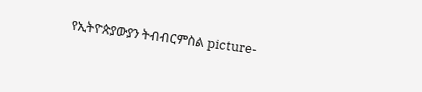የኢትዮጵያውያን ትብብርምስል picture-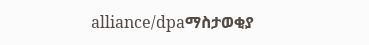alliance/dpaማስታወቂያ